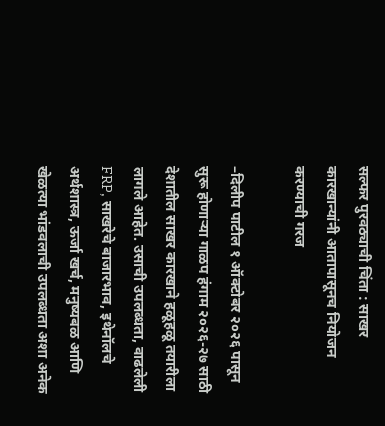सल्फर पुरवठ्याची चिंता : साखर कारखान्यांनी आतापासूनच नियोजन करण्याची गरज

–दिलीप पाटील १ ऑक्टोबर २०२६ पासून सुरू होणाऱ्या गाळप हंगाम २०२६-२७ साठी देशातील साखर कारखाने हळूहळू तयारीला लागले आहेत. उसाची उपलब्धता, वाढलेली FRP, साखरेचे बाजारभाव, इथेनॉलचे अर्थशास्त्र, ऊर्जा खर्च, मनुष्यबळ आणि खेळत्या भांडवलाची उपलब्धता अशा अनेक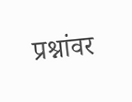प्रश्नांवर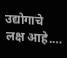उद्योगाचे लक्ष आहे.…